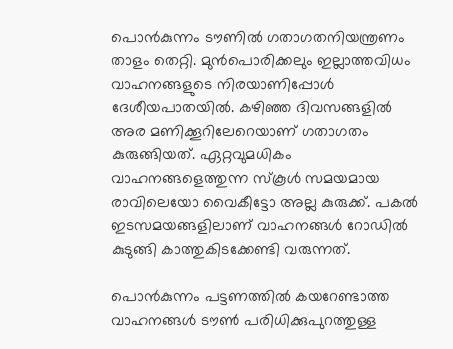പൊൻകുന്നം ടൗണിൽ ഗതാഗതനിയന്ത്രണം താളം തെറ്റി. മുൻപൊരിക്കലും ഇല്ലാത്തവിധം വാഹനങ്ങളുടെ നിരയാണിപ്പോൾ ദേശീയപാതയിൽ. കഴിഞ്ഞ ദിവസങ്ങളിൽ അര മണിക്കൂറിലേറെയാണ് ഗതാഗതം കുരുങ്ങിയത്. ഏറ്റവുമധികം വാഹനങ്ങളെത്തുന്ന സ്കൂൾ സമയമായ രാവിലെയോ വൈകീട്ടോ അല്ല കുരുക്ക്. പകൽ ഇടസമയങ്ങളിലാണ് വാഹനങ്ങൾ റോഡിൽ കുടുങ്ങി കാത്തുകിടക്കേണ്ടി വരുന്നത്.

പൊൻകുന്നം പട്ടണത്തിൽ കയറേണ്ടാത്ത വാഹനങ്ങൾ ടൗൺ പരിധിക്കുപുറത്തുള്ള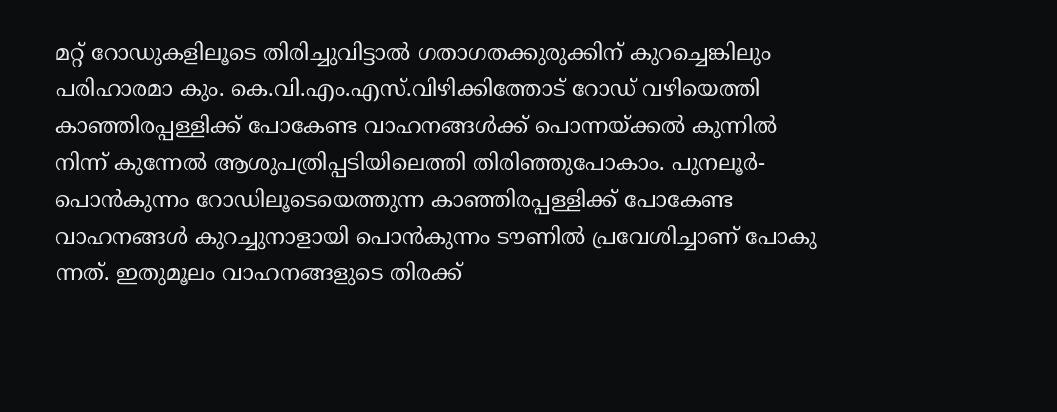മറ്റ് റോഡുകളിലൂടെ തിരിച്ചുവിട്ടാൽ ഗതാഗതക്കുരുക്കിന് കുറച്ചെങ്കിലും പരിഹാരമാ കും. കെ.വി.എം.എസ്.വിഴിക്കിത്തോട് റോഡ് വഴിയെത്തി കാഞ്ഞിരപ്പള്ളിക്ക് പോകേണ്ട വാഹനങ്ങൾക്ക് പൊന്നയ്ക്കൽ കുന്നിൽ നിന്ന് കുന്നേൽ ആശുപത്രിപ്പടിയിലെത്തി തിരിഞ്ഞുപോകാം. പുനലൂർ-പൊൻകുന്നം റോഡിലൂടെയെത്തുന്ന കാഞ്ഞിരപ്പള്ളിക്ക് പോകേണ്ട വാഹനങ്ങൾ കുറച്ചുനാളായി പൊൻകുന്നം ടൗണിൽ പ്രവേശിച്ചാണ് പോകു ന്നത്. ഇതുമൂലം വാഹനങ്ങളുടെ തിരക്ക്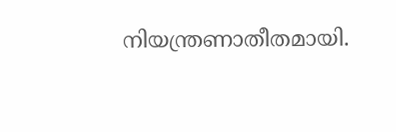നിയന്ത്രണാതീതമായി.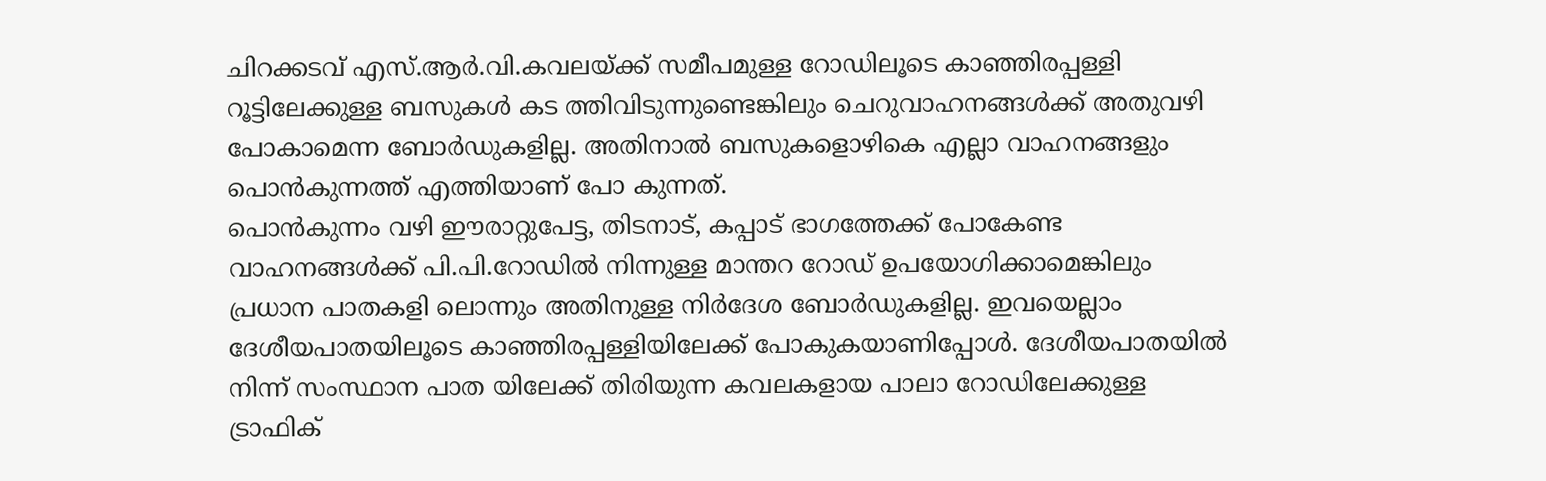ചിറക്കടവ് എസ്.ആർ.വി.കവലയ്ക്ക് സമീപമുള്ള റോഡിലൂടെ കാഞ്ഞിരപ്പള്ളി റൂട്ടിലേക്കുള്ള ബസുകൾ കട ത്തിവിടുന്നുണ്ടെങ്കിലും ചെറുവാഹനങ്ങൾക്ക് അതുവഴി പോകാമെന്ന ബോർഡുകളില്ല. അതിനാൽ ബസുകളൊഴികെ എല്ലാ വാഹനങ്ങളും പൊൻകുന്നത്ത് എത്തിയാണ് പോ കുന്നത്.
പൊൻകുന്നം വഴി ഈരാറ്റുപേട്ട, തിടനാട്, കപ്പാട് ഭാഗത്തേക്ക് പോകേണ്ട വാഹനങ്ങൾക്ക് പി.പി.റോഡിൽ നിന്നുള്ള മാന്തറ റോഡ് ഉപയോഗിക്കാമെങ്കിലും പ്രധാന പാതകളി ലൊന്നും അതിനുള്ള നിർദേശ ബോർഡുകളില്ല. ഇവയെല്ലാം ദേശീയപാതയിലൂടെ കാഞ്ഞിരപ്പള്ളിയിലേക്ക് പോകുകയാണിപ്പോൾ. ദേശീയപാതയിൽ നിന്ന് സംസ്ഥാന പാത യിലേക്ക് തിരിയുന്ന കവലകളായ പാലാ റോഡിലേക്കുള്ള ട്രാഫിക്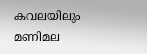കവലയിലും മണിമല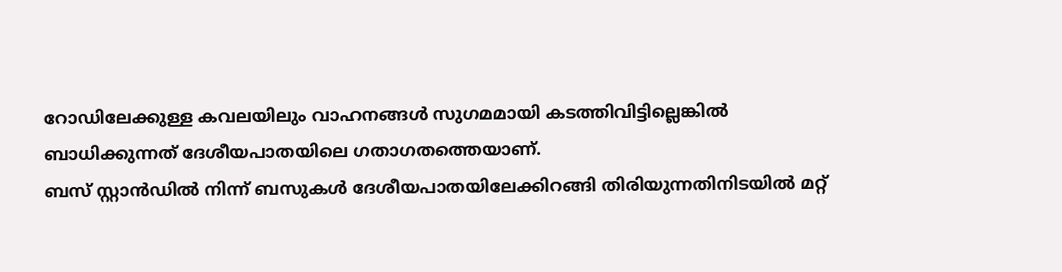റോഡിലേക്കുള്ള കവലയിലും വാഹനങ്ങൾ സുഗമമായി കടത്തിവിട്ടില്ലെങ്കിൽ ബാധിക്കുന്നത് ദേശീയപാതയിലെ ഗതാഗതത്തെയാണ്.
ബസ് സ്റ്റാൻഡിൽ നിന്ന് ബസുകൾ ദേശീയപാതയിലേക്കിറങ്ങി തിരിയുന്നതിനിടയിൽ മറ്റ്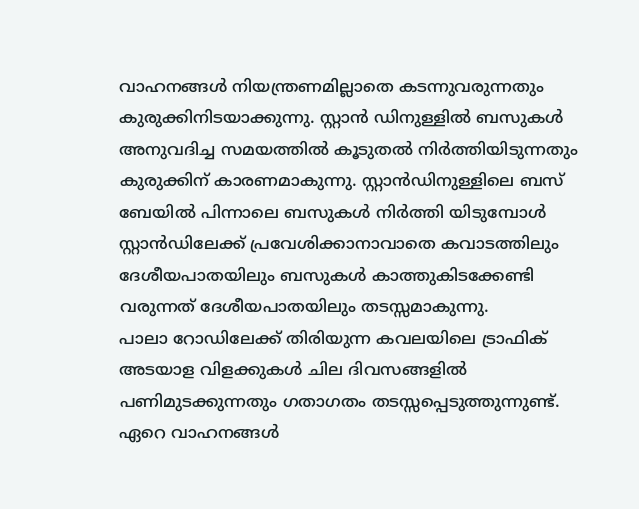വാഹനങ്ങൾ നിയന്ത്രണമില്ലാതെ കടന്നുവരുന്നതും കുരുക്കിനിടയാക്കുന്നു. സ്റ്റാൻ ഡിനുള്ളിൽ ബസുകൾ അനുവദിച്ച സമയത്തിൽ കൂടുതൽ നിർത്തിയിടുന്നതും കുരുക്കിന് കാരണമാകുന്നു. സ്റ്റാൻഡിനുള്ളിലെ ബസ് ബേയിൽ പിന്നാലെ ബസുകൾ നിർത്തി യിടുമ്പോൾ സ്റ്റാൻഡിലേക്ക് പ്രവേശിക്കാനാവാതെ കവാടത്തിലും ദേശീയപാതയിലും ബസുകൾ കാത്തുകിടക്കേണ്ടി വരുന്നത് ദേശീയപാതയിലും തടസ്സമാകുന്നു.
പാലാ റോഡിലേക്ക് തിരിയുന്ന കവലയിലെ ട്രാഫിക് അടയാള വിളക്കുകൾ ചില ദിവസങ്ങളിൽ പണിമുടക്കുന്നതും ഗതാഗതം തടസ്സപ്പെടുത്തുന്നുണ്ട്. ഏറെ വാഹനങ്ങൾ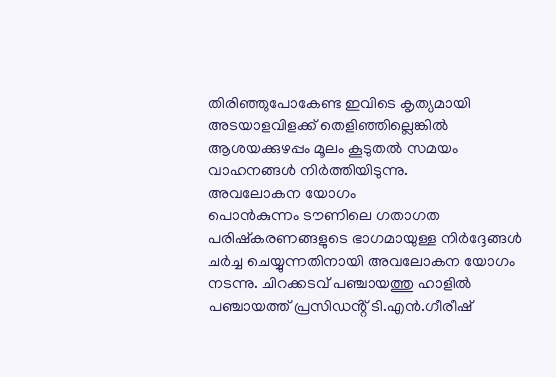തിരിഞ്ഞുപോകേണ്ട ഇവിടെ കൃത്യമായി അടയാളവിളക്ക് തെളിഞ്ഞില്ലെങ്കിൽ ആശയക്കുഴപ്പം മൂലം കൂടുതൽ സമയം വാഹനങ്ങൾ നിർത്തിയിടുന്നു.
അവലോകന യോഗം
പൊൻകുന്നം ടൗണിലെ ഗതാഗത പരിഷ്കരണങ്ങളുടെ ഭാഗമായുള്ള നിർദ്ദേങ്ങൾ ചർച്ച ചെയ്യുന്നതിനായി അവലോകന യോഗം നടന്നു. ചിറക്കടവ് പഞ്ചായത്തു ഹാളിൽ പഞ്ചായത്ത് പ്രസിഡൻ്റ് ടി.എൻ.ഗീരീഷ്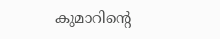കുമാറിൻ്റെ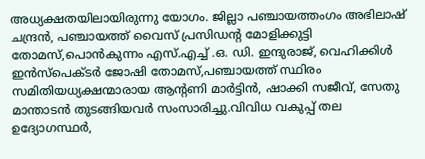അധ്യക്ഷതയിലായിരുന്നു യോഗം. ജില്ലാ പഞ്ചായത്തംഗം അഭിലാഷ് ചന്ദ്രൻ, പഞ്ചായത്ത് വൈസ് പ്രസിഡൻ്റ മോളിക്കുട്ടി തോമസ്,പൊൻകുന്നം എസ്.എച്ച് .ഒ. ഡി. ഇന്ദുരാജ്, വെഹിക്കിൾ ഇൻസ്പെക്ടർ ജോഷി തോമസ്,പഞ്ചായത്ത് സ്ഥിരം സമിതിയധ്യക്ഷന്മാരായ ആന്റണി മാർട്ടിൻ, ഷാക്കി സജീവ്, സേതു മാന്താടൻ തുടങ്ങിയവർ സംസാരിച്ചു.വിവിധ വകുപ്പ് തല ഉദ്യോഗസ്ഥർ,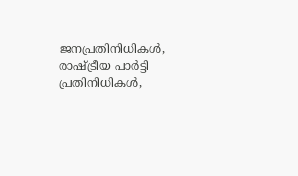ജനപ്രതിനിധികൾ, രാഷ്ട്രീയ പാർട്ടി പ്രതിനിധികൾ,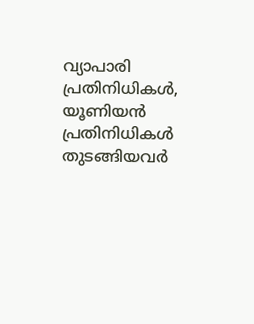വ്യാപാരി പ്രതിനിധികൾ, യൂണിയൻ പ്രതിനിധികൾ തുടങ്ങിയവർ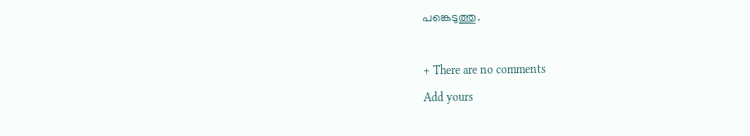പങ്കെടുത്തു.

+ There are no comments
Add yours